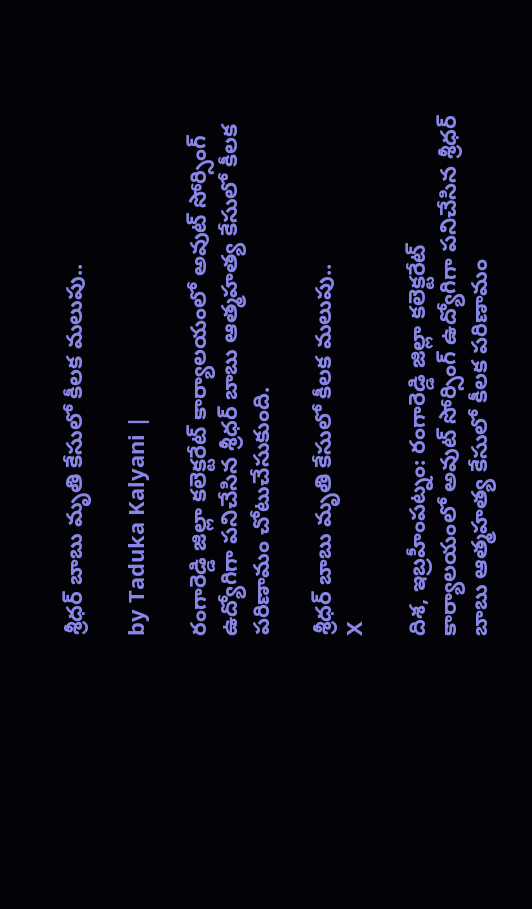శ్రీధర్ బాబు మృతి కేసులో కీలక మలుపు..

by Taduka Kalyani |

రంగారెడ్డి జిల్లా కలెక్టరేట్ కార్యాలయంలో అవుట్ సోర్సింగ్ ఉద్యోగిగా పనిచేసిన శ్రీధర్ బాబు ఆత్మహత్య కేసులో కీలక పరిణామం చోటుచేసుకుంది.

శ్రీధర్ బాబు మృతి కేసులో కీలక మలుపు..
X

దిశ, ఇబ్రహీంపట్నం: రంగారెడ్డి జిల్లా కలెక్టరేట్ కార్యాలయంలో అవుట్ సోర్సింగ్ ఉద్యోగిగా పనిచేసిన శ్రీధర్ బాబు ఆత్మహత్య కేసులో కీలక పరిణామం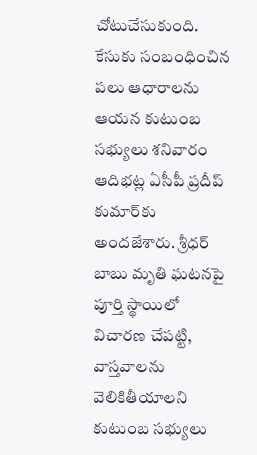చోటుచేసుకుంది. కేసుకు సంబంధించిన పలు ఆధారాలను ఆయన కుటుంబ సభ్యులు శనివారం ఆదిభట్ల ఏసీపీ ప్రదీప్ కుమార్‌కు అందజేశారు. శ్రీధర్ బాబు మృతి ఘటనపై పూర్తి స్థాయిలో విచారణ చేపట్టి, వాస్తవాలను వెలికితీయాలని కుటుంబ సభ్యులు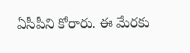ఏసీపీని కోరారు. ఈ మేరకు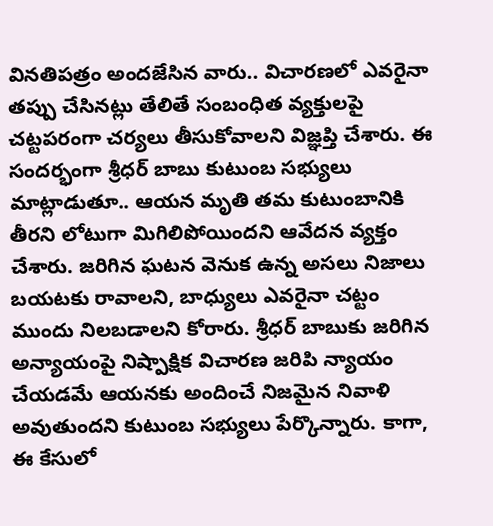వినతిపత్రం అందజేసిన వారు.. విచారణలో ఎవరైనా తప్పు చేసినట్లు తేలితే సంబంధిత వ్యక్తులపై చట్టపరంగా చర్యలు తీసుకోవాలని విజ్ఞప్తి చేశారు. ఈ సందర్భంగా శ్రీధర్ బాబు కుటుంబ సభ్యులు మాట్లాడుతూ.. ఆయన మృతి తమ కుటుంబానికి తీరని లోటుగా మిగిలిపోయిందని ఆవేదన వ్యక్తం చేశారు. జరిగిన ఘటన వెనుక ఉన్న అసలు నిజాలు బయటకు రావాలని, బాధ్యులు ఎవరైనా చట్టం ముందు నిలబడాలని కోరారు. శ్రీధర్ బాబుకు జరిగిన అన్యాయంపై నిష్పాక్షిక విచారణ జరిపి న్యాయం చేయడమే ఆయనకు అందించే నిజమైన నివాళి అవుతుందని కుటుంబ సభ్యులు పేర్కొన్నారు. కాగా, ఈ కేసులో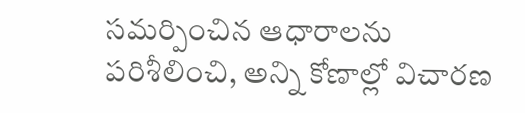సమర్పించిన ఆధారాలను పరిశీలించి, అన్ని కోణాల్లో విచారణ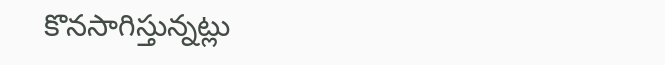కొనసాగిస్తున్నట్లు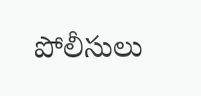పోలీసులు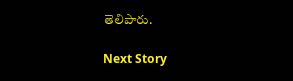తెలిపారు.

Next Story